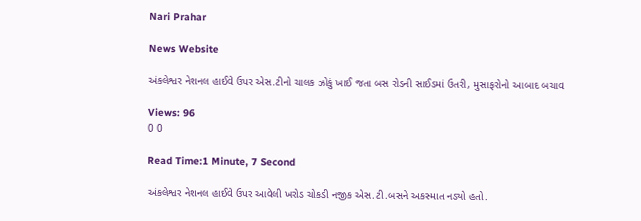Nari Prahar

News Website

અંકલેશ્વર નેશનલ હાઈવે ઉપર એસ.ટીનો ચાલક ઝોકું ખાઈ જતા બસ રોડની સાઈડમાં ઉતરી, મુસાફરોનો આબાદ બચાવ

Views: 96
0 0

Read Time:1 Minute, 7 Second

અંકલેશ્વર નેશનલ હાઈવે ઉપર આવેલી ખરોડ ચોકડી નજીક એસ.ટી.બસને અકસ્માત નડ્યો હતો.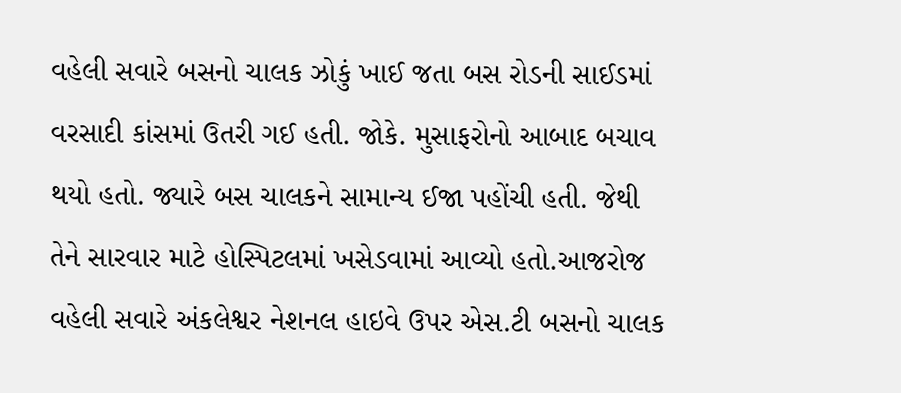વહેલી સવારે બસનો ચાલક ઝોકું ખાઈ જતા બસ રોડની સાઈડમાં વરસાદી કાંસમાં ઉતરી ગઈ હતી. જોકે. મુસાફરોનો આબાદ બચાવ થયો હતો. જ્યારે બસ ચાલકને સામાન્ય ઈજા પહોંચી હતી. જેથી તેને સારવાર માટે હોસ્પિટલમાં ખસેડવામાં આવ્યો હતો.આજરોજ વહેલી સવારે અંકલેશ્વર નેશનલ હાઇવે ઉપર એસ.ટી બસનો ચાલક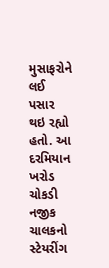મુસાફરોને લઈ પસાર થઇ રહ્યો હતો. આ દરમિયાન ખરોડ ચોકડી નજીક ચાલકનો સ્ટેયરીંગ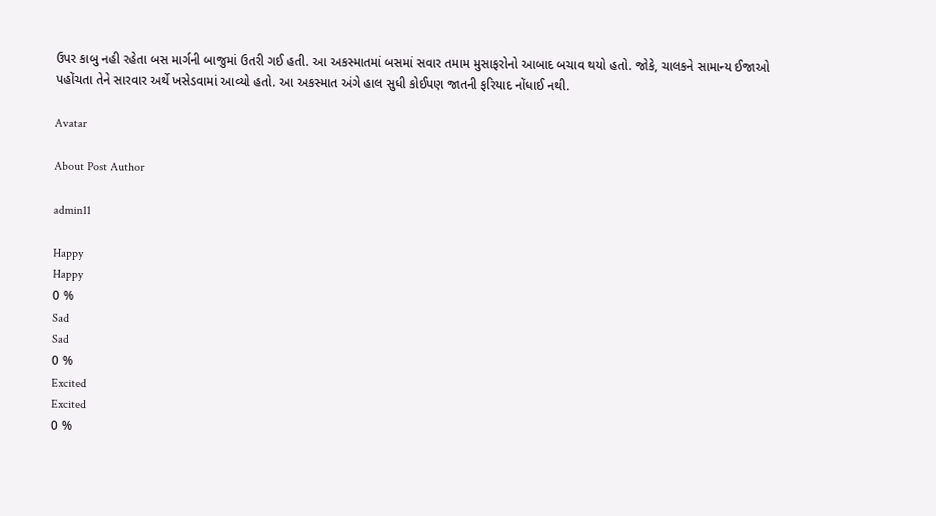ઉપર કાબુ નહી રહેતા બસ માર્ગની બાજુમાં ઉતરી ગઈ હતી. આ અકસ્માતમાં બસમાં સવાર તમામ મુસાફરોનો આબાદ બચાવ થયો હતો. જોકે, ચાલકને સામાન્ય ઈજાઓ પહોંચતા તેને સારવાર અર્થે ખસેડવામાં આવ્યો હતો. આ અકસ્માત અંગે હાલ સુધી કોઈપણ જાતની ફરિયાદ નોંધાઈ નથી.

Avatar

About Post Author

admin11

Happy
Happy
0 %
Sad
Sad
0 %
Excited
Excited
0 %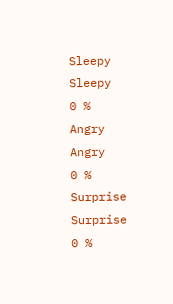Sleepy
Sleepy
0 %
Angry
Angry
0 %
Surprise
Surprise
0 %